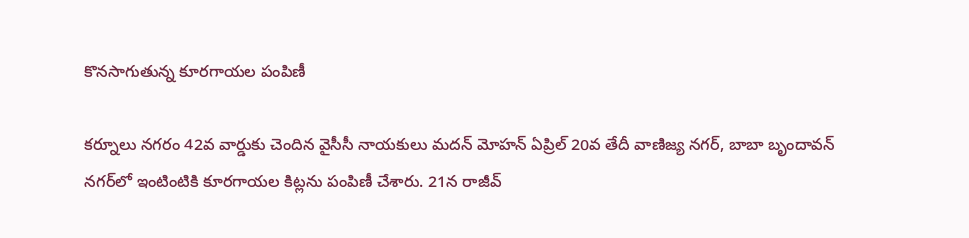కొనసాగుతున్న కూరగాయల పంపిణీ

కర్నూలు నగరం 42వ వార్డుకు చెందిన వైసీసీ నాయకులు మదన్‌ మోహన్‌ ఏప్రిల్‌ 20వ తేదీ వాణిజ్య నగర్‌, బాబా బృందావన్‌ నగర్‌లో ఇంటింటికి కూరగాయల కిట్లను పంపిణీ చేశారు. 21న రాజీవ్‌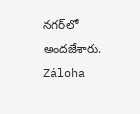నగర్‌లో అందజేశారు. Záloha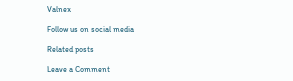Valnex

Follow us on social media

Related posts

Leave a Comment